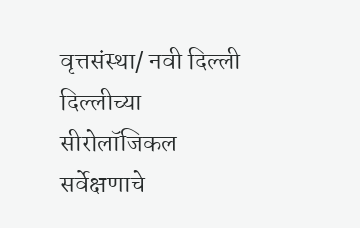वृत्तसंस्था/ नवी दिल्ली
दिल्लीच्या सीरोलॉजिकल सर्वेक्षणाचे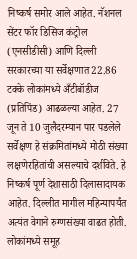निष्कर्ष समोर आले आहेत. नॅशनल सेंटर फॉर डिसिज कंट्रोल (एनसीडीसी) आणि दिल्ली सरकारच्या या सर्वेक्षणात 22.86 टक्के लोकांमध्ये अँटीबॉडीज (प्रतिपिंड) आढळल्या आहेत. 27 जून ते 10 जुलैदरम्यान पार पडलेले सर्वेक्षण हे संक्रमितांमध्ये मोठी संख्या लक्षणेरहितांची असल्याचे दर्शविते. हे निष्कर्ष पूर्ण देशासाठी दिलासादायक आहेत. दिल्लीत मागील महिन्यापर्यंत अत्यंत वेगाने रुग्णसंख्या वाढत होती. लोकांमध्ये समूह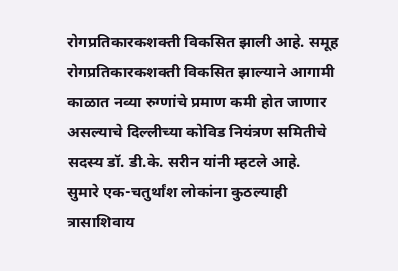रोगप्रतिकारकशक्ती विकसित झाली आहे. समूह रोगप्रतिकारकशक्ती विकसित झाल्याने आगामी काळात नव्या रुग्णांचे प्रमाण कमी होत जाणार असल्याचे दिल्लीच्या कोविड नियंत्रण समितीचे सदस्य डॉ. डी.के. सरीन यांनी म्हटले आहे.
सुमारे एक-चतुर्थांश लोकांना कुठल्याही त्रासाशिवाय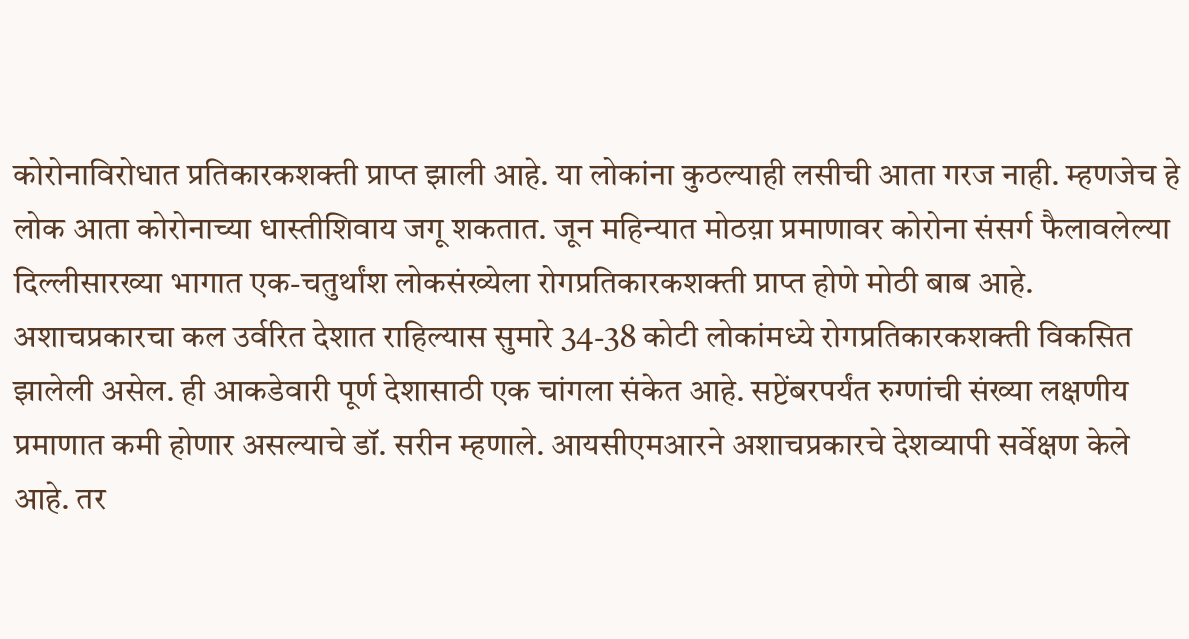कोरोनाविरोधात प्रतिकारकशक्ती प्राप्त झाली आहे. या लोकांना कुठल्याही लसीची आता गरज नाही. म्हणजेच हे लोक आता कोरोनाच्या धास्तीशिवाय जगू शकतात. जून महिन्यात मोठय़ा प्रमाणावर कोरोना संसर्ग फैलावलेल्या दिल्लीसारख्या भागात एक-चतुर्थांश लोकसंख्येला रोगप्रतिकारकशक्ती प्राप्त होणे मोठी बाब आहे. अशाचप्रकारचा कल उर्वरित देशात राहिल्यास सुमारे 34-38 कोटी लोकांमध्ये रोगप्रतिकारकशक्ती विकसित झालेली असेल. ही आकडेवारी पूर्ण देशासाठी एक चांगला संकेत आहे. सप्टेंबरपर्यंत रुग्णांची संख्या लक्षणीय प्रमाणात कमी होणार असल्याचे डॉ. सरीन म्हणाले. आयसीएमआरने अशाचप्रकारचे देशव्यापी सर्वेक्षण केले आहे. तर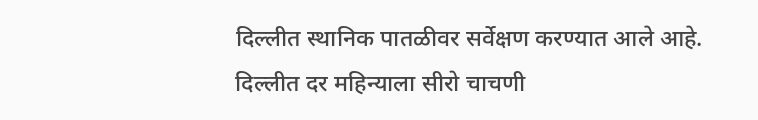दिल्लीत स्थानिक पातळीवर सर्वेक्षण करण्यात आले आहे.
दिल्लीत दर महिन्याला सीरो चाचणी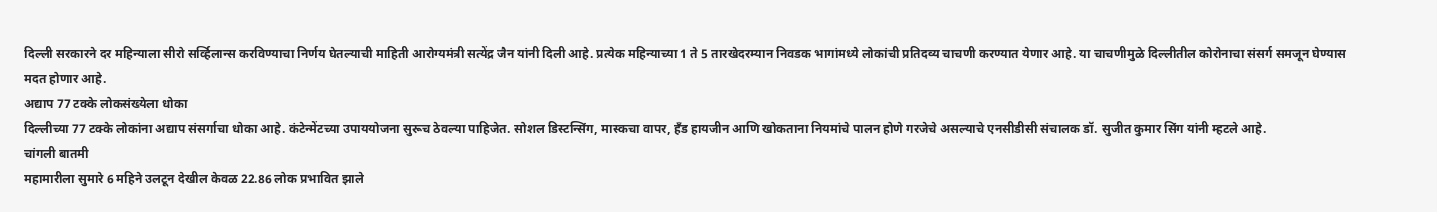दिल्ली सरकारने दर महिन्याला सीरो सर्व्हिलान्स करविण्याचा निर्णय घेतल्याची माहिती आरोग्यमंत्री सत्येंद्र जैन यांनी दिली आहे. प्रत्येक महिन्याच्या 1 ते 5 तारखेदरम्यान निवडक भागांमध्ये लोकांची प्रतिदव्य चाचणी करण्यात येणार आहे. या चाचणीमुळे दिल्लीतील कोरोनाचा संसर्ग समजून घेण्यास मदत होणार आहे.
अद्याप 77 टक्के लोकसंख्येला धोका
दिल्लीच्या 77 टक्के लोकांना अद्याप संसर्गाचा धोका आहे. कंटेन्मेंटच्या उपाययोजना सुरूच ठेवल्या पाहिजेत. सोशल डिस्टन्सिंग, मास्कचा वापर, हँड हायजीन आणि खोकताना नियमांचे पालन होणे गरजेचे असल्याचे एनसीडीसी संचालक डॉ. सुजीत कुमार सिंग यांनी म्हटले आहे.
चांगली बातमी
महामारीला सुमारे 6 महिने उलटून देखील केवळ 22.86 लोक प्रभावित झाले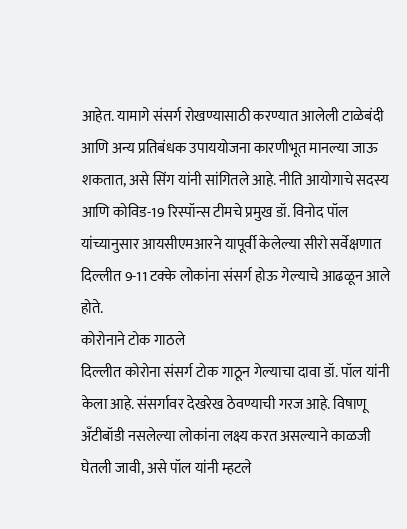आहेत. यामागे संसर्ग रोखण्यासाठी करण्यात आलेली टाळेबंदी आणि अन्य प्रतिबंधक उपाययोजना कारणीभूत मानल्या जाऊ शकतात, असे सिंग यांनी सांगितले आहे. नीति आयोगाचे सदस्य आणि कोविड-19 रिस्पॉन्स टीमचे प्रमुख डॉ. विनोद पॉल यांच्यानुसार आयसीएमआरने यापूर्वी केलेल्या सीरो सर्वेक्षणात दिल्लीत 9-11 टक्के लोकांना संसर्ग होऊ गेल्याचे आढळून आले होते.
कोरोनाने टोक गाठले
दिल्लीत कोरोना संसर्ग टोक गाठून गेल्याचा दावा डॉ. पॉल यांनी केला आहे. संसर्गावर देखरेख ठेवण्याची गरज आहे. विषाणू अँटीबॉडी नसलेल्या लोकांना लक्ष्य करत असल्याने काळजी घेतली जावी, असे पॉल यांनी म्हटले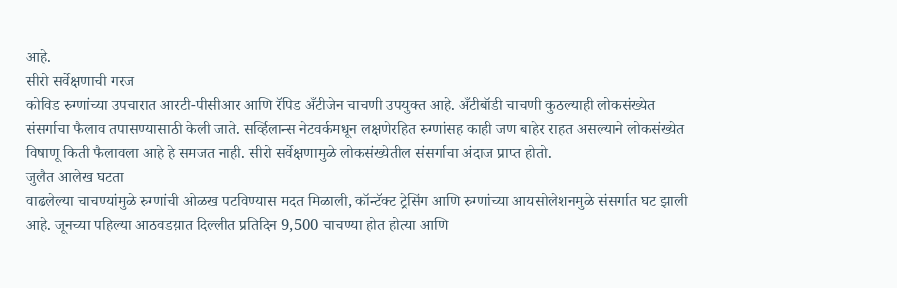आहे.
सीरो सर्वेक्षणाची गरज
कोविड रुग्णांच्या उपचारात आरटी-पीसीआर आणि रॅपिड अँटीजेन चाचणी उपयुक्त आहे. अँटीबॉडी चाचणी कुठल्याही लोकसंख्येत संसर्गाचा फैलाव तपासण्यासाठी केली जाते. सर्व्हिलान्स नेटवर्कमधून लक्षणेरहित रुग्णांसह काही जण बाहेर राहत असल्याने लोकसंख्येत विषाणू किती फैलावला आहे हे समजत नाही. सीरो सर्वेक्षणामुळे लोकसंख्येतील संसर्गाचा अंदाज प्राप्त होतो.
जुलैत आलेख घटता
वाढलेल्या चाचण्यांमुळे रुग्णांची ओळख पटविण्यास मदत मिळाली, कॉन्टॅक्ट ट्रेसिंग आणि रुग्णांच्या आयसोलेशनमुळे संसर्गात घट झाली आहे. जूनच्या पहिल्या आठवडय़ात दिल्लीत प्रतिदिन 9,500 चाचण्या होत होत्या आणि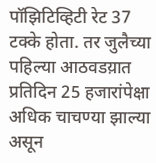पॉझिटिव्हिटी रेट 37 टक्के होता. तर जुलैच्या पहिल्या आठवडय़ात प्रतिदिन 25 हजारांपेक्षा अधिक चाचण्या झाल्या असून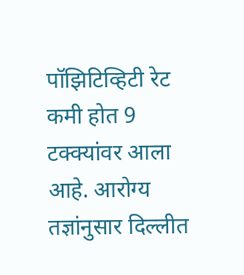पॉझिटिव्हिटी रेट कमी होत 9 टक्क्यांवर आला आहे. आरोग्य तज्ञांनुसार दिल्लीत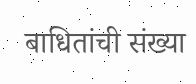बाधितांची संख्या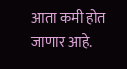आता कमी होत जाणार आहे.